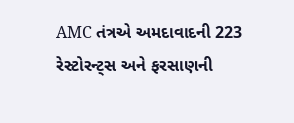AMC તંત્રએ અમદાવાદની 223 રેસ્ટોરન્ટ્સ અને ફરસાણની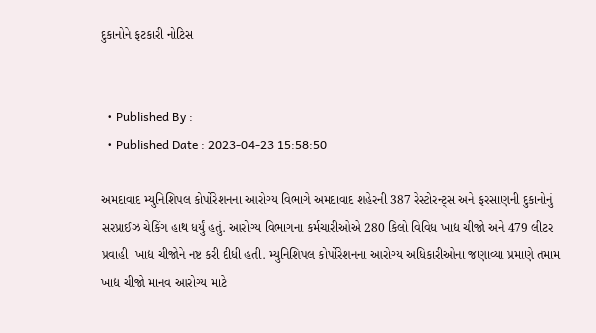દુકાનોને ફટકારી નોટિસ


  • Published By :
  • Published Date : 2023-04-23 15:58:50

અમદાવાદ મ્યુનિશિપલ કોર્પોરેશનના આરોગ્ય વિભાગે અમદાવાદ શહેરની 387 રેસ્ટોરન્ટ્સ અને ફરસાણની દુકાનોનું સરપ્રાઈઝ ચેકિંગ હાથ ધર્યું હતું. આરોગ્ય વિભાગના કર્મચારીઓએ 280 કિલો વિવિધ ખાદ્ય ચીજો અને 479 લીટર પ્રવાહી  ખાદ્ય ચીજોને નષ્ટ કરી દીધી હતી. મ્યુનિશિપલ કોર્પોરેશનના આરોગ્ય અધિકારીઓના જણાવ્યા પ્રમાણે તમામ ખાદ્ય ચીજો માનવ આરોગ્ય માટે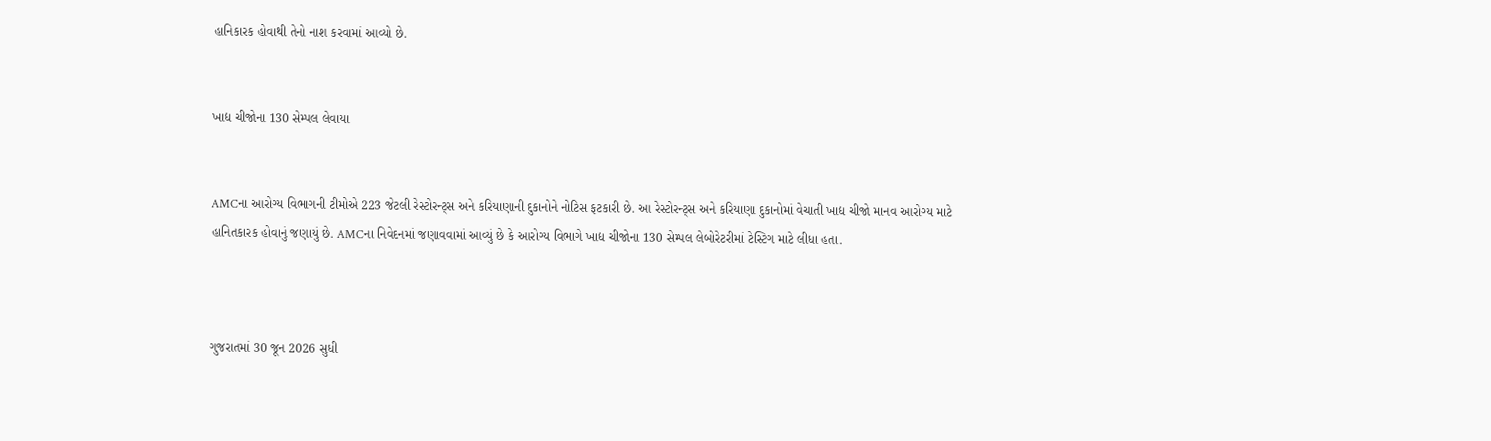હાનિકારક હોવાથી તેનો નાશ કરવામાં આવ્યો છે.


ખાદ્ય ચીજોના 130 સેમ્પલ લેવાયા


AMCના આરોગ્ય વિભાગની ટીમોએ 223 જેટલી રેસ્ટોરન્ટ્સ અને કરિયાણાની દુકાનોને નોટિસ ફટકારી છે. આ રેસ્ટોરન્ટ્સ અને કરિયાણા દુકાનોમાં વેચાતી ખાદ્ય ચીજો માનવ આરોગ્ય માટે હાનિતકારક હોવાનું જણાયું છે. AMCના નિવેદનમાં જણાવવામાં આવ્યું છે કે આરોગ્ય વિભાગે ખાદ્ય ચીજોના 130 સેમ્પલ લેબોરેટરીમાં ટેસ્ટિગ માટે લીધા હતા.



ગુજરાતમાં 30 જૂન 2026 સુધી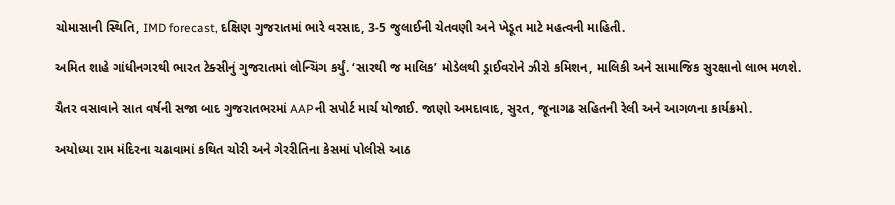ચોમાસાની સ્થિતિ, IMD forecast, દક્ષિણ ગુજરાતમાં ભારે વરસાદ, 3-5 જુલાઈની ચેતવણી અને ખેડૂત માટે મહત્વની માહિતી.

અમિત શાહે ગાંધીનગરથી ભારત ટેક્સીનું ગુજરાતમાં લોન્ચિંગ કર્યું. ‘સારથી જ માલિક’ મોડેલથી ડ્રાઈવરોને ઝીરો કમિશન, માલિકી અને સામાજિક સુરક્ષાનો લાભ મળશે.

ચૈતર વસાવાને સાત વર્ષની સજા બાદ ગુજરાતભરમાં AAPની સપોર્ટ માર્ચ યોજાઈ. જાણો અમદાવાદ, સુરત, જૂનાગઢ સહિતની રેલી અને આગળના કાર્યક્રમો.

અયોધ્યા રામ મંદિરના ચઢાવામાં કથિત ચોરી અને ગેરરીતિના કેસમાં પોલીસે આઠ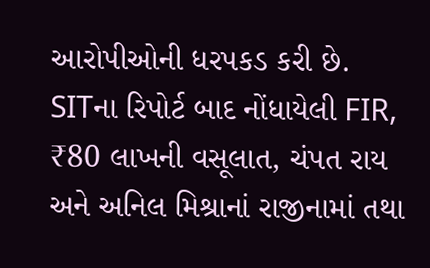આરોપીઓની ધરપકડ કરી છે. SITના રિપોર્ટ બાદ નોંધાયેલી FIR, ₹80 લાખની વસૂલાત, ચંપત રાય અને અનિલ મિશ્રાનાં રાજીનામાં તથા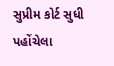સુપ્રીમ કોર્ટ સુધી પહોંચેલા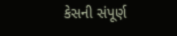કેસની સંપૂર્ણ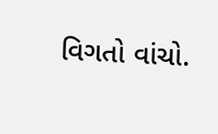વિગતો વાંચો.